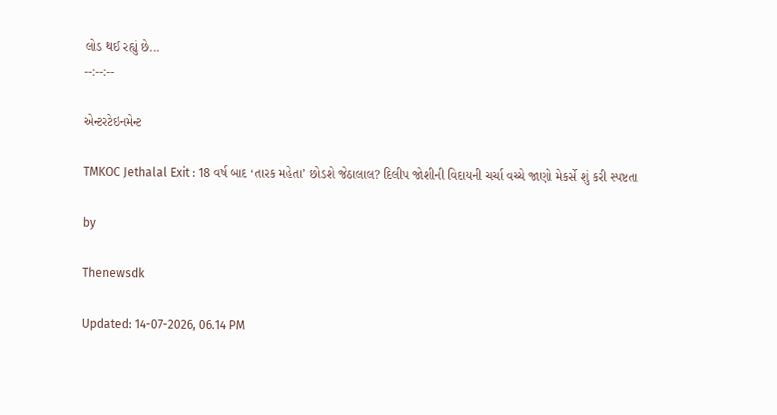લોડ થઈ રહ્યું છે...
--:--:--

એન્ટરટેઇનમેન્ટ

TMKOC Jethalal Exit : 18 વર્ષ બાદ ‘તારક મહેતા’ છોડશે જેઠાલાલ? દિલીપ જોશીની વિદાયની ચર્ચા વચ્ચે જાણો મેકર્સે શું કરી સ્પષ્ટતા

by

Thenewsdk

Updated: 14-07-2026, 06.14 PM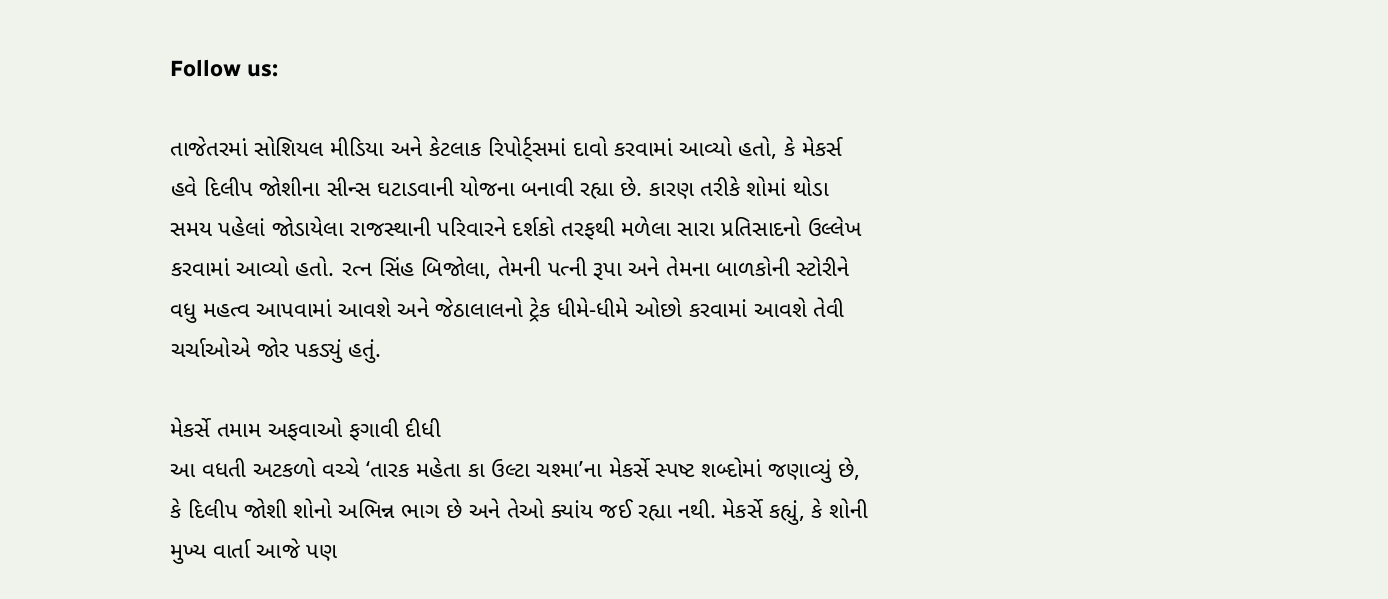Follow us:

તાજેતરમાં સોશિયલ મીડિયા અને કેટલાક રિપોર્ટ્સમાં દાવો કરવામાં આવ્યો હતો, કે મેકર્સ હવે દિલીપ જોશીના સીન્સ ઘટાડવાની યોજના બનાવી રહ્યા છે. કારણ તરીકે શોમાં થોડા સમય પહેલાં જોડાયેલા રાજસ્થાની પરિવારને દર્શકો તરફથી મળેલા સારા પ્રતિસાદનો ઉલ્લેખ કરવામાં આવ્યો હતો. રત્ન સિંહ બિજોલા, તેમની પત્ની રૂપા અને તેમના બાળકોની સ્ટોરીને વધુ મહત્વ આપવામાં આવશે અને જેઠાલાલનો ટ્રેક ધીમે-ધીમે ઓછો કરવામાં આવશે તેવી ચર્ચાઓએ જોર પકડ્યું હતું.

મેકર્સે તમામ અફવાઓ ફગાવી દીધી
આ વધતી અટકળો વચ્ચે ‘તારક મહેતા કા ઉલ્ટા ચશ્મા’ના મેકર્સે સ્પષ્ટ શબ્દોમાં જણાવ્યું છે, કે દિલીપ જોશી શોનો અભિન્ન ભાગ છે અને તેઓ ક્યાંય જઈ રહ્યા નથી. મેકર્સે કહ્યું, કે શોની મુખ્ય વાર્તા આજે પણ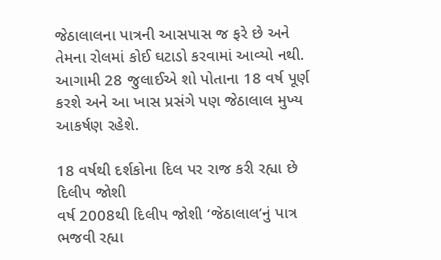જેઠાલાલના પાત્રની આસપાસ જ ફરે છે અને તેમના રોલમાં કોઈ ઘટાડો કરવામાં આવ્યો નથી. આગામી 28 જુલાઈએ શો પોતાના 18 વર્ષ પૂર્ણ કરશે અને આ ખાસ પ્રસંગે પણ જેઠાલાલ મુખ્ય આકર્ષણ રહેશે.

18 વર્ષથી દર્શકોના દિલ પર રાજ કરી રહ્યા છે દિલીપ જોશી
વર્ષ 2008થી દિલીપ જોશી ‘જેઠાલાલ’નું પાત્ર ભજવી રહ્યા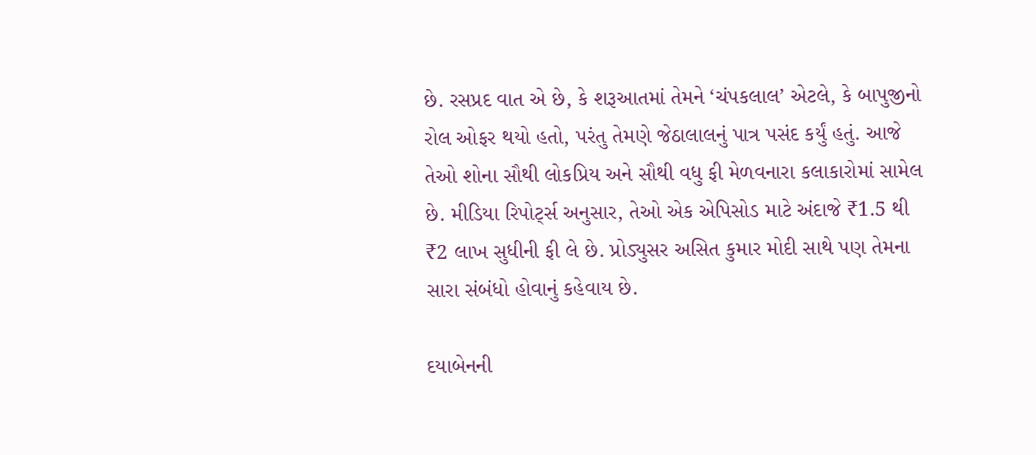છે. રસપ્રદ વાત એ છે, કે શરૂઆતમાં તેમને ‘ચંપકલાલ’ એટલે, કે બાપુજીનો રોલ ઓફર થયો હતો, પરંતુ તેમણે જેઠાલાલનું પાત્ર પસંદ કર્યું હતું. આજે તેઓ શોના સૌથી લોકપ્રિય અને સૌથી વધુ ફી મેળવનારા કલાકારોમાં સામેલ છે. મીડિયા રિપોર્ટ્સ અનુસાર, તેઓ એક એપિસોડ માટે અંદાજે ₹1.5 થી ₹2 લાખ સુધીની ફી લે છે. પ્રોડ્યુસર અસિત કુમાર મોદી સાથે પણ તેમના સારા સંબંધો હોવાનું કહેવાય છે.

દયાબેનની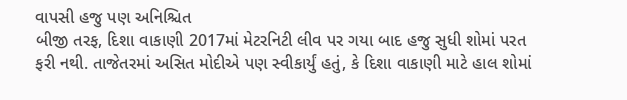વાપસી હજુ પણ અનિશ્ચિત
બીજી તરફ, દિશા વાકાણી 2017માં મેટરનિટી લીવ પર ગયા બાદ હજુ સુધી શોમાં પરત ફરી નથી. તાજેતરમાં અસિત મોદીએ પણ સ્વીકાર્યું હતું, કે દિશા વાકાણી માટે હાલ શોમાં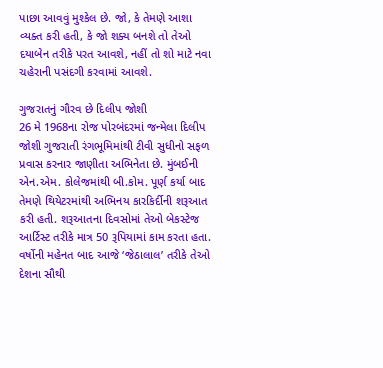પાછા આવવું મુશ્કેલ છે. જો, કે તેમણે આશા વ્યક્ત કરી હતી, કે જો શક્ય બનશે તો તેઓ દયાબેન તરીકે પરત આવશે, નહીં તો શો માટે નવા ચહેરાની પસંદગી કરવામાં આવશે.

ગુજરાતનું ગૌરવ છે દિલીપ જોશી
26 મે 1968ના રોજ પોરબંદરમાં જન્મેલા દિલીપ જોશી ગુજરાતી રંગભૂમિમાંથી ટીવી સુધીનો સફળ પ્રવાસ કરનાર જાણીતા અભિનેતા છે. મુંબઈની એન.એમ. કોલેજમાંથી બી.કોમ. પૂર્ણ કર્યા બાદ તેમણે થિયેટરમાંથી અભિનય કારકિર્દીની શરૂઆત કરી હતી. શરૂઆતના દિવસોમાં તેઓ બેકસ્ટેજ આર્ટિસ્ટ તરીકે માત્ર 50 રૂપિયામાં કામ કરતા હતા. વર્ષોની મહેનત બાદ આજે ‘જેઠાલાલ’ તરીકે તેઓ દેશના સૌથી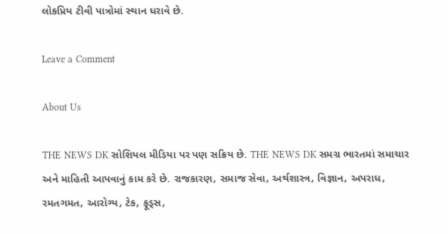લોકપ્રિય ટીવી પાત્રોમાં સ્થાન ધરાવે છે.

Leave a Comment

About Us

THE NEWS DK સોશિયલ મીડિયા પર પણ સક્રિય છે. THE NEWS DK સમગ્ર ભારતમાં સમાચાર અને માહિતી આપવાનું કામ કરે છે. રાજકારણ, સમાજ સેવા, અર્થશાસ્ત્ર, વિજ્ઞાન, અપરાધ, રમતગમત, આરોગ્ય, ટેક, ફૂડ્સ,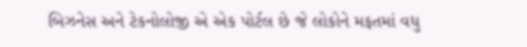બિઝનેસ અને ટેકનોલોજી એ એક પોર્ટલ છે જે લોકોને મફતમાં વધુ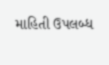માહિતી ઉપલબ્ધ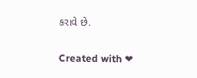કરાવે છે.

Created with ❤